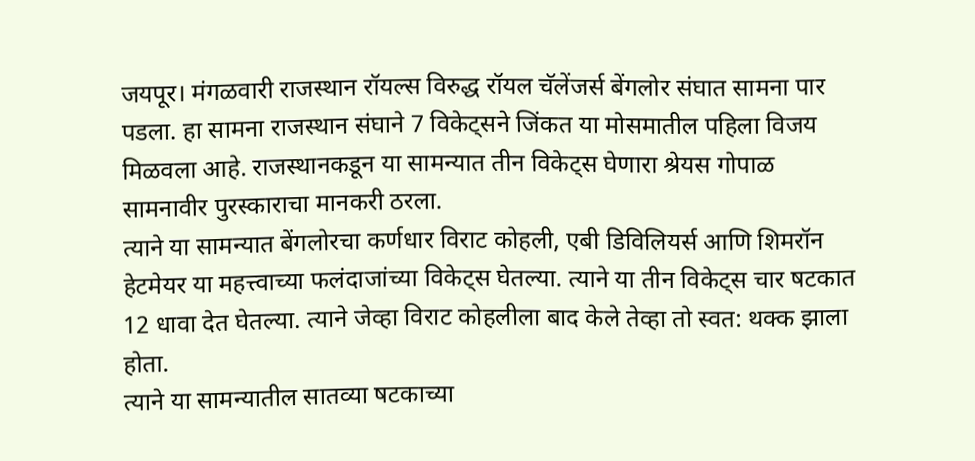जयपूर। मंगळवारी राजस्थान रॉयल्स विरुद्ध रॉयल चॅलेंजर्स बेंगलोर संघात सामना पार पडला. हा सामना राजस्थान संघाने 7 विकेट्सने जिंकत या मोसमातील पहिला विजय मिळवला आहे. राजस्थानकडून या सामन्यात तीन विकेट्स घेणारा श्रेयस गोपाळ सामनावीर पुरस्काराचा मानकरी ठरला.
त्याने या सामन्यात बेंगलोरचा कर्णधार विराट कोहली, एबी डिविलियर्स आणि शिमरॉन हेटमेयर या महत्त्वाच्या फलंदाजांच्या विकेट्स घेतल्या. त्याने या तीन विकेट्स चार षटकात 12 धावा देत घेतल्या. त्याने जेव्हा विराट कोहलीला बाद केले तेव्हा तो स्वत: थक्क झाला होता.
त्याने या सामन्यातील सातव्या षटकाच्या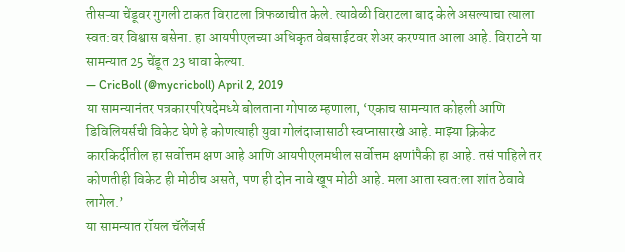तीसऱ्या चेंडूवर गुगली टाकत विराटला त्रिफळाचीत केले. त्यावेळी विराटला बाद केले असल्याचा त्याला स्वत:वर विश्वास बसेना. हा आयपीएलच्या अधिकृत वेबसाईटवर शेअर करण्यात आला आहे. विराटने या सामन्यात 25 चेंडूत 23 धावा केल्या.
— CricBoll (@mycricboll) April 2, 2019
या सामन्यानंतर पत्रकारपरिषदेमध्ये बोलताना गोपाळ म्हणाला, ‘एकाच सामन्यात कोहली आणि डिविलियर्सची विकेट घेणे हे कोणत्याही युवा गोलंदाजासाठी स्वप्नासारखे आहे. माझ्या क्रिकेट कारकिर्दीतील हा सर्वोत्तम क्षण आहे आणि आयपीएलमधील सर्वोत्तम क्षणांपैकी हा आहे. तसं पाहिले तर कोणतीही विकेट ही मोठीच असते, पण ही दोन नावे खूप मोठी आहे. मला आता स्वत:ला शांत ठेवावे लागेल.’
या सामन्यात रॉयल चॅलेंजर्स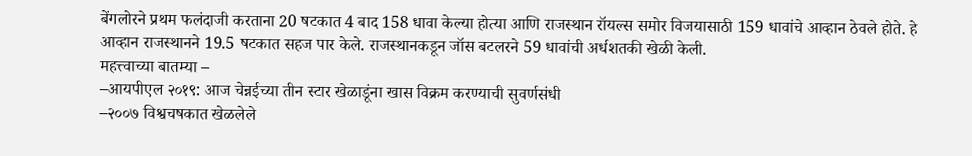बेंगलोरने प्रथम फलंदाजी करताना 20 षटकात 4 बाद 158 धावा केल्या होत्या आणि राजस्थान रॉयल्स समोर विजयासाठी 159 धावांचे आव्हान ठेवले होते. हे आव्हान राजस्थानने 19.5 षटकात सहज पार केले. राजस्थानकडून जॉस बटलरने 59 धावांची अर्धशतकी खेळी केली.
महत्त्वाच्या बातम्या –
–आयपीएल २०१९: आज चेन्नईच्या तीन स्टार खेळाडूंना खास विक्रम करण्याची सुवर्णसंधी
–२००७ विश्वचषकात खेळलेले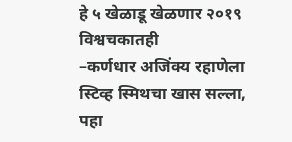हे ५ खेळाडू खेळणार २०१९ विश्वचकातही
–कर्णधार अजिंक्य रहाणेला स्टिव्ह स्मिथचा खास सल्ला, पहा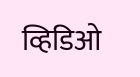व्हिडिओ